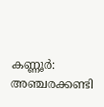കണ്ണൂർ: അഞ്ചരക്കണ്ടി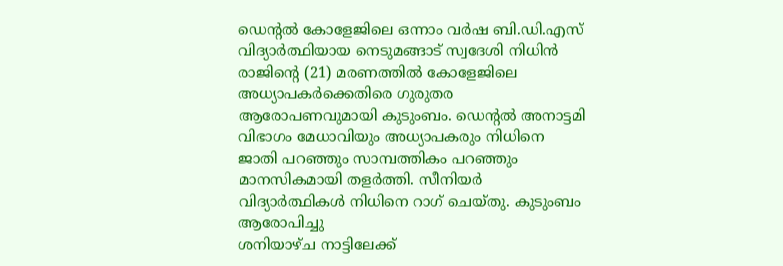ഡെന്റൽ കോളേജിലെ ഒന്നാം വർഷ ബി.ഡി.എസ് വിദ്യാർത്ഥിയായ നെടുമങ്ങാട് സ്വദേശി നിധിൻ രാജിന്റെ (21) മരണത്തിൽ കോളേജിലെ അധ്യാപകർക്കെതിരെ ഗുരുതര ആരോപണവുമായി കുടുംബം. ഡെന്റൽ അനാട്ടമി വിഭാഗം മേധാവിയും അധ്യാപകരും നിധിനെ ജാതി പറഞ്ഞും സാമ്പത്തികം പറഞ്ഞും മാനസികമായി തളർത്തി. സീനിയർ വിദ്യാർത്ഥികൾ നിധിനെ റാഗ് ചെയ്തു. കുടുംബം ആരോപിച്ചു
ശനിയാഴ്ച നാട്ടിലേക്ക്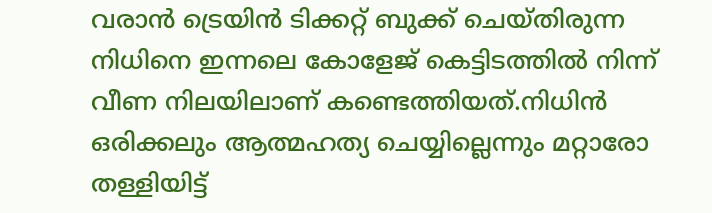വരാൻ ട്രെയിൻ ടിക്കറ്റ് ബുക്ക് ചെയ്തിരുന്ന നിധിനെ ഇന്നലെ കോളേജ് കെട്ടിടത്തിൽ നിന്ന് വീണ നിലയിലാണ് കണ്ടെത്തിയത്.നിധിൻ ഒരിക്കലും ആത്മഹത്യ ചെയ്യില്ലെന്നും മറ്റാരോ തള്ളിയിട്ട്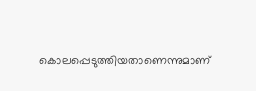കൊലപ്പെടുത്തിയതാണെന്നുമാണ്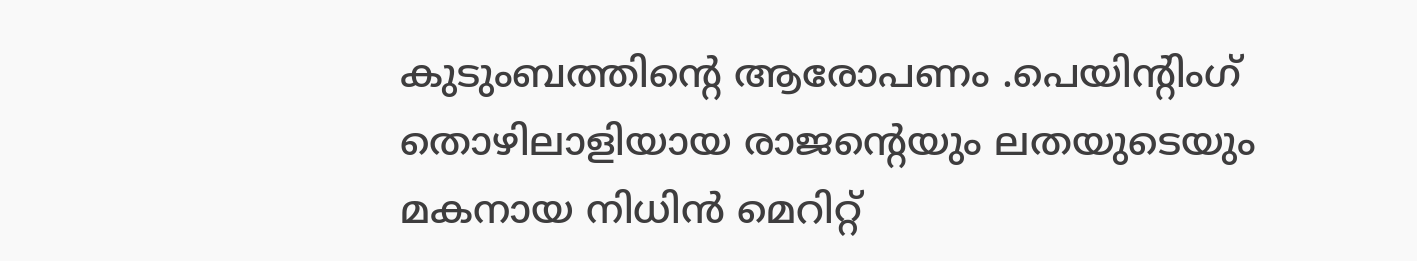കുടുംബത്തിന്റെ ആരോപണം .പെയിന്റിംഗ് തൊഴിലാളിയായ രാജന്റെയും ലതയുടെയും മകനായ നിധിൻ മെറിറ്റ്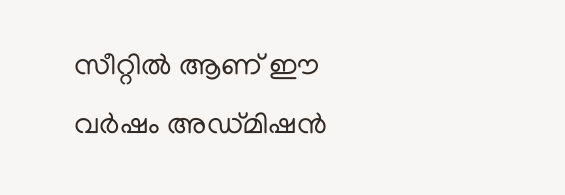സീറ്റിൽ ആണ് ഈ വർഷം അഡ്മിഷൻ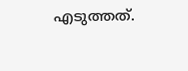എടുത്തത്.